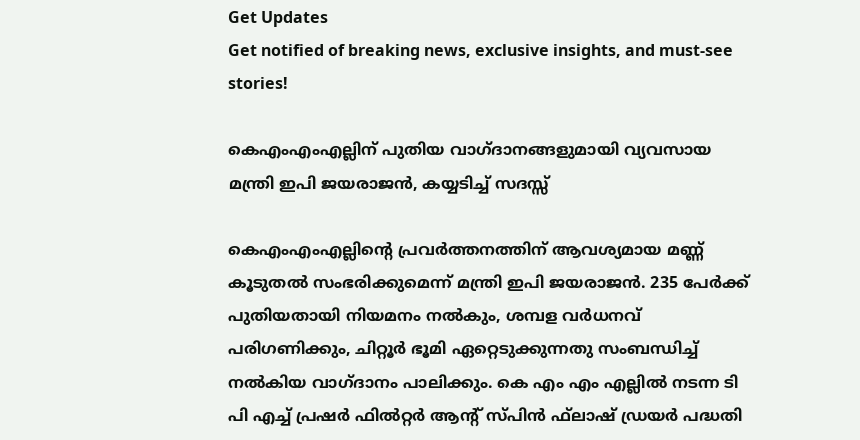Get Updates
Get notified of breaking news, exclusive insights, and must-see stories!

കെഎംഎംഎല്ലിന് പുതിയ വാഗ്ദാനങ്ങളുമായി വ്യവസായ മന്ത്രി ഇപി ജയരാജൻ, കയ്യടിച്ച് സദസ്സ്

കെഎംഎംഎല്ലിന്റെ പ്രവര്‍ത്തനത്തിന് ആവശ്യമായ മണ്ണ് കൂടുതല്‍ സംഭരിക്കുമെന്ന് മന്ത്രി ഇപി ജയരാജൻ. 235 പേര്‍ക്ക് പുതിയതായി നിയമനം നല്‍കും, ശമ്പള വര്‍ധനവ് പരിഗണിക്കും, ചിറ്റൂര്‍ ഭൂമി ഏറ്റെടുക്കുന്നതു സംബന്ധിച്ച് നല്‍കിയ വാഗ്ദാനം പാലിക്കും. കെ എം എം എല്ലില്‍ നടന്ന ടി പി എച്ച് പ്രഷര്‍ ഫില്‍റ്റര്‍ ആന്റ് സ്പിന്‍ ഫ്‌ലാഷ് ഡ്രയര്‍ പദ്ധതി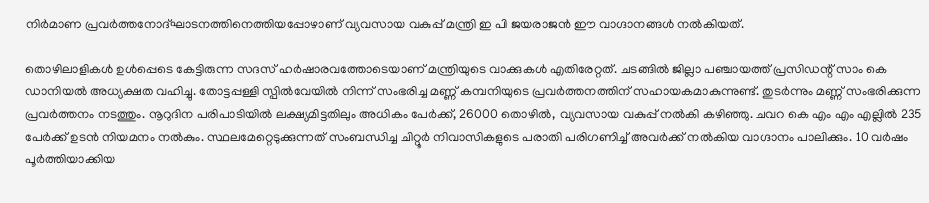നിര്‍മാണ പ്രവര്‍ത്തനോദ്ഘാടനത്തിനെത്തിയപ്പോഴാണ് വ്യവസായ വകുപ്പ് മന്ത്രി ഇ പി ജയരാജന്‍ ഈ വാഗ്ദാനങ്ങൾ നൽകിയത്.

തൊഴിലാളികള്‍ ഉള്‍പ്പെടെ കേട്ടിരുന്ന സദസ് ഹര്‍ഷാരവത്തോടെയാണ് മന്ത്രിയുടെ വാക്കുകള്‍ എതിരേറ്റത്. ചടങ്ങില്‍ ജില്ലാ പഞ്ചായത്ത് പ്രസിഡന്റ് സാം കെ ഡാനിയല്‍ അധ്യക്ഷത വഹിച്ചു. തോട്ടപ്പള്ളി സ്പില്‍വേയില്‍ നിന്ന് സംഭരിച്ച മണ്ണ് കമ്പനിയുടെ പ്രവര്‍ത്തനത്തിന് സഹായകമാകുന്നുണ്ട്. തുടര്‍ന്നും മണ്ണ് സംഭരിക്കുന്ന പ്രവര്‍ത്തനം നടത്തും. നൂറുദിന പരിപാടിയില്‍ ലക്ഷ്യമിട്ടതിലും അധികം പേര്‍ക്ക്, 26000 തൊഴില്‍, വ്യവസായ വകുപ്പ് നല്‍കി കഴിഞ്ഞു. ചവറ കെ എം എം എല്ലില്‍ 235 പേര്‍ക്ക് ഉടന്‍ നിയമനം നല്‍കും. സ്ഥലമേറ്റെടുക്കുന്നത് സംബന്ധിച്ച ചിറ്റൂര്‍ നിവാസികളുടെ പരാതി പരിഗണിച്ച് അവര്‍ക്ക് നല്‍കിയ വാഗ്ദാനം പാലിക്കും. 10 വര്‍ഷം പൂര്‍ത്തിയാക്കിയ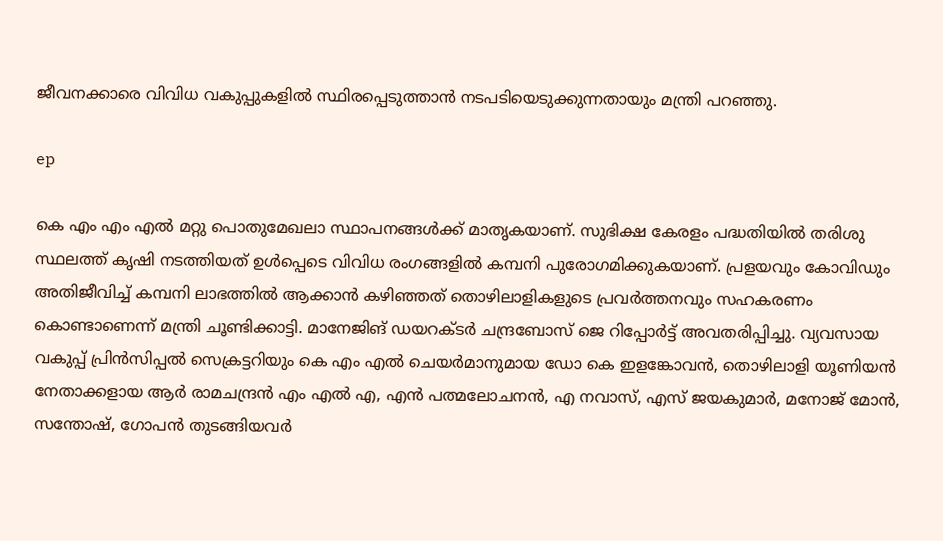ജീവനക്കാരെ വിവിധ വകുപ്പുകളില്‍ സ്ഥിരപ്പെടുത്താന്‍ നടപടിയെടുക്കുന്നതായും മന്ത്രി പറഞ്ഞു.

ep

കെ എം എം എല്‍ മറ്റു പൊതുമേഖലാ സ്ഥാപനങ്ങള്‍ക്ക് മാതൃകയാണ്. സുഭിക്ഷ കേരളം പദ്ധതിയില്‍ തരിശു സ്ഥലത്ത് കൃഷി നടത്തിയത് ഉള്‍പ്പെടെ വിവിധ രംഗങ്ങളില്‍ കമ്പനി പുരോഗമിക്കുകയാണ്. പ്രളയവും കോവിഡും അതിജീവിച്ച് കമ്പനി ലാഭത്തില്‍ ആക്കാന്‍ കഴിഞ്ഞത് തൊഴിലാളികളുടെ പ്രവര്‍ത്തനവും സഹകരണം കൊണ്ടാണെന്ന് മന്ത്രി ചൂണ്ടിക്കാട്ടി. മാനേജിങ് ഡയറക്ടര്‍ ചന്ദ്രബോസ് ജെ റിപ്പോര്‍ട്ട് അവതരിപ്പിച്ചു. വ്യവസായ വകുപ്പ് പ്രിന്‍സിപ്പല്‍ സെക്രട്ടറിയും കെ എം എല്‍ ചെയര്‍മാനുമായ ഡോ കെ ഇളങ്കോവന്‍, തൊഴിലാളി യൂണിയന്‍ നേതാക്കളായ ആര്‍ രാമചന്ദ്രന്‍ എം എല്‍ എ, എന്‍ പത്മലോചനന്‍, എ നവാസ്, എസ് ജയകുമാര്‍, മനോജ് മോന്‍, സന്തോഷ്, ഗോപന്‍ തുടങ്ങിയവര്‍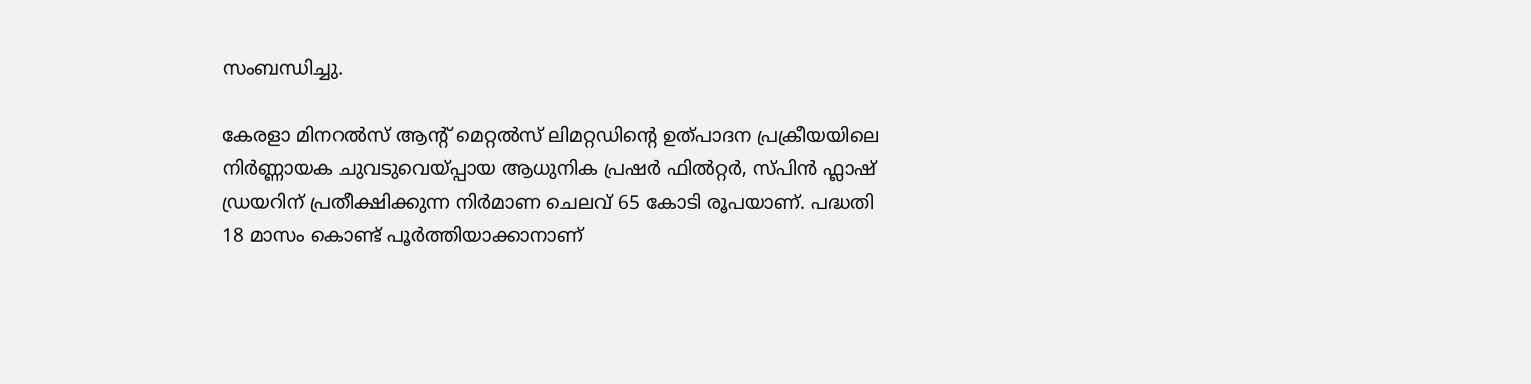സംബന്ധിച്ചു.

കേരളാ മിനറല്‍സ് ആന്റ് മെറ്റല്‍സ് ലിമറ്റഡിന്റെ ഉത്പാദന പ്രക്രീയയിലെ നിര്‍ണ്ണായക ചുവടുവെയ്പ്പായ ആധുനിക പ്രഷര്‍ ഫില്‍റ്റര്‍, സ്പിന്‍ ഫ്ലാഷ് ഡ്രയറിന് പ്രതീക്ഷിക്കുന്ന നിര്‍മാണ ചെലവ് 65 കോടി രൂപയാണ്. പദ്ധതി 18 മാസം കൊണ്ട് പൂര്‍ത്തിയാക്കാനാണ്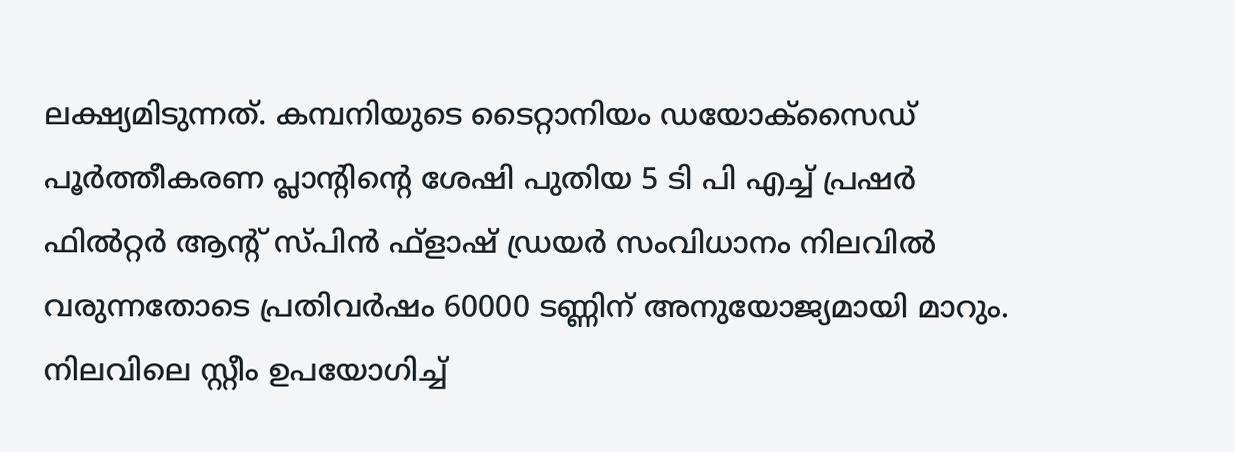ലക്ഷ്യമിടുന്നത്. കമ്പനിയുടെ ടൈറ്റാനിയം ഡയോക്‌സൈഡ് പൂര്‍ത്തീകരണ പ്ലാന്റിന്റെ ശേഷി പുതിയ 5 ടി പി എച്ച് പ്രഷര്‍ ഫില്‍റ്റര്‍ ആന്റ് സ്പിന്‍ ഫ്‌ളാഷ് ഡ്രയര്‍ സംവിധാനം നിലവില്‍ വരുന്നതോടെ പ്രതിവര്‍ഷം 60000 ടണ്ണിന് അനുയോജ്യമായി മാറും. നിലവിലെ സ്റ്റീം ഉപയോഗിച്ച്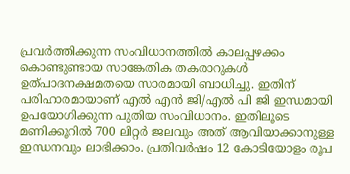പ്രവര്‍ത്തിക്കുന്ന സംവിധാനത്തില്‍ കാലപ്പഴക്കം കൊണ്ടുണ്ടായ സാങ്കേതിക തകരാറുകള്‍ ഉത്പാദനക്ഷമതയെ സാരമായി ബാധിച്ചു. ഇതിന് പരിഹാരമായാണ് എല്‍ എന്‍ ജി/എല്‍ പി ജി ഇന്ധമായി ഉപയോഗിക്കുന്ന പുതിയ സംവിധാനം. ഇതിലൂടെ മണിക്കൂറില്‍ 700 ലിറ്റര്‍ ജലവും അത് ആവിയാക്കാനുള്ള ഇന്ധനവും ലാഭിക്കാം. പ്രതിവര്‍ഷം 12 കോടിയോളം രൂപ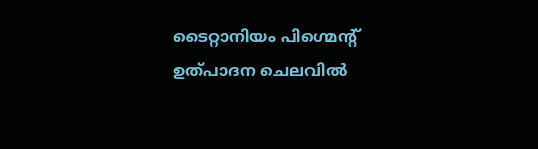ടൈറ്റാനിയം പിഗ്മെന്റ് ഉത്പാദന ചെലവില്‍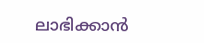ലാഭിക്കാന്‍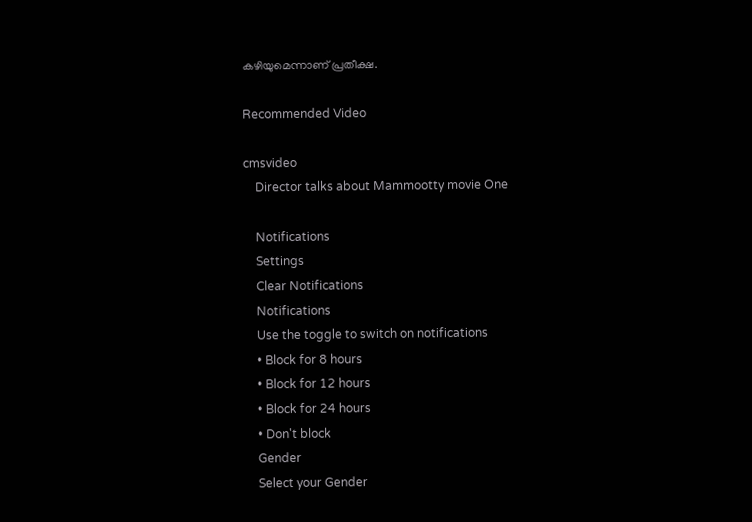കഴിയുമെന്നാണ് പ്രതീക്ഷ.

Recommended Video

cmsvideo
    Director talks about Mammootty movie One

    Notifications
    Settings
    Clear Notifications
    Notifications
    Use the toggle to switch on notifications
    • Block for 8 hours
    • Block for 12 hours
    • Block for 24 hours
    • Don't block
    Gender
    Select your Gender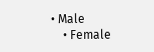• Male
    • Female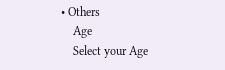• Others
    Age
    Select your Age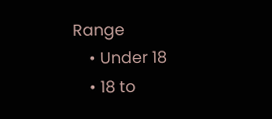Range
    • Under 18
    • 18 to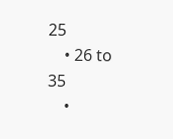25
    • 26 to 35
    •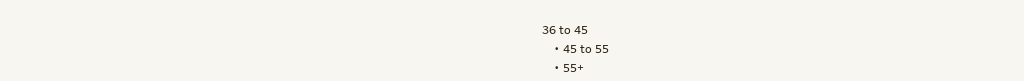36 to 45
    • 45 to 55
    • 55+